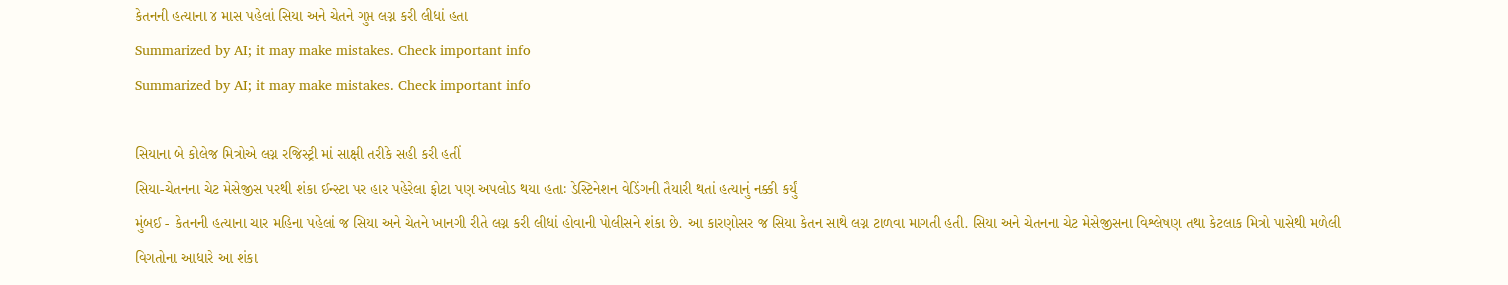કેતનની હત્યાના ૪ માસ પહેલાં સિયા અને ચેતને ગુપ્ત લગ્ન કરી લીધાં હતા
Summarized by AI; it may make mistakes. Check important info
Summarized by AI; it may make mistakes. Check important info

સિયાના બે કોલેજ મિત્રોએ લગ્ન રજિસ્ટ્રી માં સાક્ષી તરીકે સહી કરી હતીં
સિયા-ચેતનના ચેટ મેસેજીસ પરથી શંકા ઈન્સ્ટા પર હાર પહેરેલા ફોટા પણ અપલોડ થયા હતાઃ ડેસ્ટિનેશન વેડિંગની તૈયારી થતાં હત્યાનું નક્કી કર્યું
મુંબઈ - કેતનની હત્યાના ચાર મહિના પહેલાં જ સિયા અને ચેતને ખાનગી રીતે લગ્ન કરી લીધાં હોવાની પોલીસને શંકા છે. આ કારણોસર જ સિયા કેતન સાથે લગ્ન ટાળવા માગતી હતી. સિયા અને ચેતનના ચેટ મેસેજીસના વિશ્લેષણ તથા કેટલાક મિત્રો પાસેથી મળેલી વિગતોના આધારે આ શંકા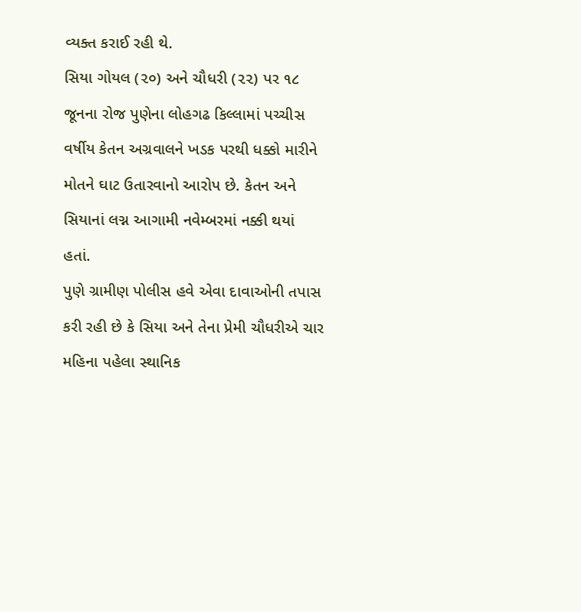વ્યક્ત કરાઈ રહી થે.
સિયા ગોયલ (૨૦) અને ચૌધરી (૨૨) પર ૧૮ જૂનના રોજ પુણેના લોહગઢ કિલ્લામાં પચ્ચીસ વર્ષીય કેતન અગ્રવાલને ખડક પરથી ધક્કો મારીને મોતને ઘાટ ઉતારવાનો આરોપ છે. કેતન અને સિયાનાં લગ્ન આગામી નવેમ્બરમાં નક્કી થયાં હતાં.
પુણે ગ્રામીણ પોલીસ હવે એવા દાવાઓની તપાસ કરી રહી છે કે સિયા અને તેના પ્રેમી ચૌધરીએ ચાર મહિના પહેલા સ્થાનિક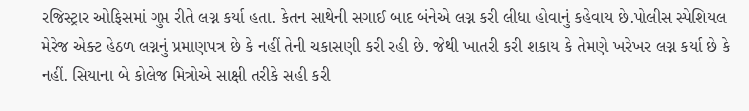રજિસ્ટ્રાર ઓફિસમાં ગુપ્ત રીતે લગ્ન કર્યા હતા. કેતન સાથેની સગાઈ બાદ બંનેએ લગ્ન કરી લીધા હોવાનું કહેવાય છે.પોલીસ સ્પેશિયલ મેરેજ એક્ટ હેઠળ લગ્નનું પ્રમાણપત્ર છે કે નહીં તેની ચકાસણી કરી રહી છે. જેથી ખાતરી કરી શકાય કે તેમણે ખરેખર લગ્ન કર્યા છે કે નહીં. સિયાના બે કોલેજ મિત્રોએ સાક્ષી તરીકે સહી કરી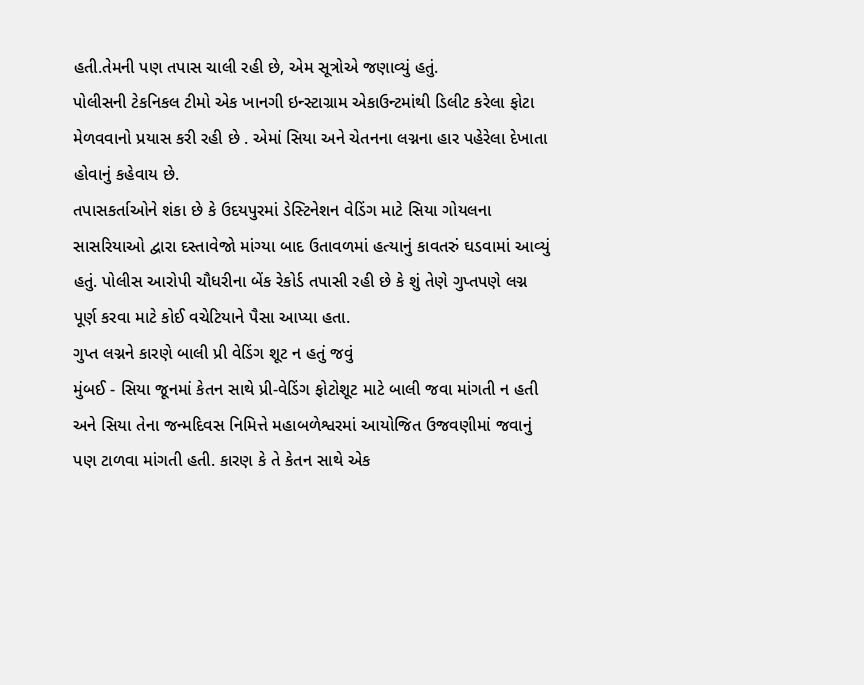હતી.તેમની પણ તપાસ ચાલી રહી છે, એમ સૂત્રોએ જણાવ્યું હતું.
પોલીસની ટેકનિકલ ટીમો એક ખાનગી ઇન્સ્ટાગ્રામ એકાઉન્ટમાંથી ડિલીટ કરેલા ફોટા મેળવવાનો પ્રયાસ કરી રહી છે . એમાં સિયા અને ચેતનના લગ્નના હાર પહેરેલા દેખાતા હોવાનું કહેવાય છે.
તપાસકર્તાઓને શંકા છે કે ઉદયપુરમાં ડેસ્ટિનેશન વેડિંગ માટે સિયા ગોયલના સાસરિયાઓ દ્વારા દસ્તાવેજો માંગ્યા બાદ ઉતાવળમાં હત્યાનું કાવતરું ઘડવામાં આવ્યું હતું. પોલીસ આરોપી ચૌધરીના બેંક રેકોર્ડ તપાસી રહી છે કે શું તેણે ગુપ્તપણે લગ્ન પૂર્ણ કરવા માટે કોઈ વચેટિયાને પૈસા આપ્યા હતા.
ગુપ્ત લગ્નને કારણે બાલી પ્રી વેડિંગ શૂટ ન હતું જવું
મુંબઈ - સિયા જૂનમાં કેતન સાથે પ્રી-વેડિંગ ફોટોશૂટ માટે બાલી જવા માંગતી ન હતી અને સિયા તેના જન્મદિવસ નિમિત્તે મહાબળેશ્વરમાં આયોજિત ઉજવણીમાં જવાનું પણ ટાળવા માંગતી હતી. કારણ કે તે કેતન સાથે એક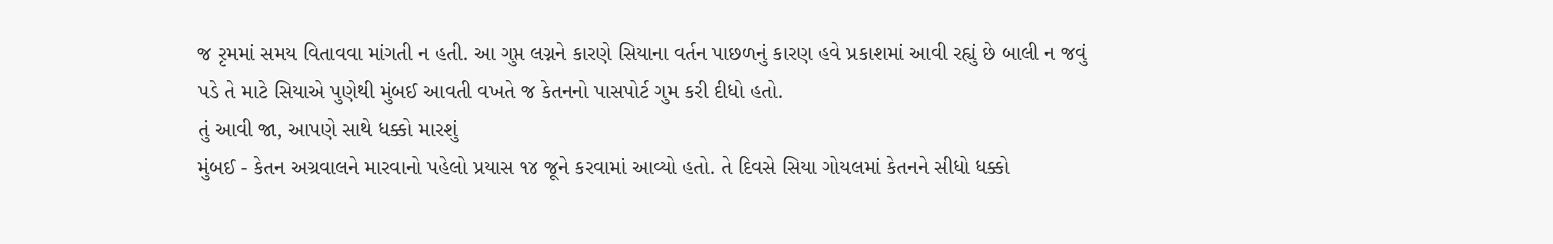જ રૃમમાં સમય વિતાવવા માંગતી ન હતી. આ ગુપ્ત લગ્નને કારણે સિયાના વર્તન પાછળનું કારણ હવે પ્રકાશમાં આવી રહ્યું છે બાલી ન જવું પડે તે માટે સિયાએ પુણેથી મુંબઈ આવતી વખતે જ કેતનનો પાસપોર્ટ ગુમ કરી દીધો હતો.
તું આવી જા, આપણે સાથે ધક્કો મારશું
મુંબઈ - કેતન અગ્રવાલને મારવાનો પહેલો પ્રયાસ ૧૪ જૂને કરવામાં આવ્યો હતો. તે દિવસે સિયા ગોયલમાં કેતનને સીધો ધક્કો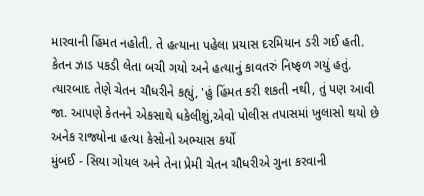મારવાની હિંમત નહોતી. તે હત્યાના પહેલા પ્રયાસ દરમિયાન ડરી ગઈ હતી. કેતન ઝાડ પકડી લેતા બચી ગયો અને હત્યાનું કાવતરું નિષ્ફળ ગયું હતું. ત્યારબાદ તેણે ચેતન ચૌધરીને કહ્યું, 'હું હિંમત કરી શકતી નથી, તું પણ આવી જા. આપણે કેતનને એકસાથે ધકેલીશું,એવો પોલીસ તપાસમાં ખુલાસો થયો છે
અનેક રાજ્યોના હત્યા કેસોનો અભ્યાસ કર્યો
મુંબઈ - સિયા ગોયલ અને તેના પ્રેમી ચેતન ચૌધરીએ ગુના કરવાની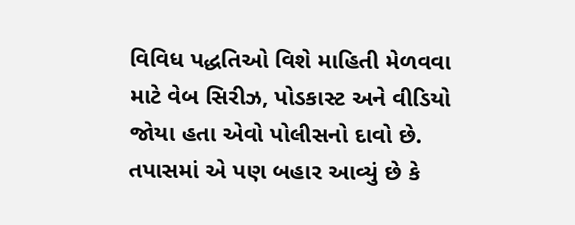વિવિધ પદ્ધતિઓ વિશે માહિતી મેળવવા માટે વેબ સિરીઝ, પોડકાસ્ટ અને વીડિયો જોયા હતા એવો પોલીસનો દાવો છે. તપાસમાં એ પણ બહાર આવ્યું છે કે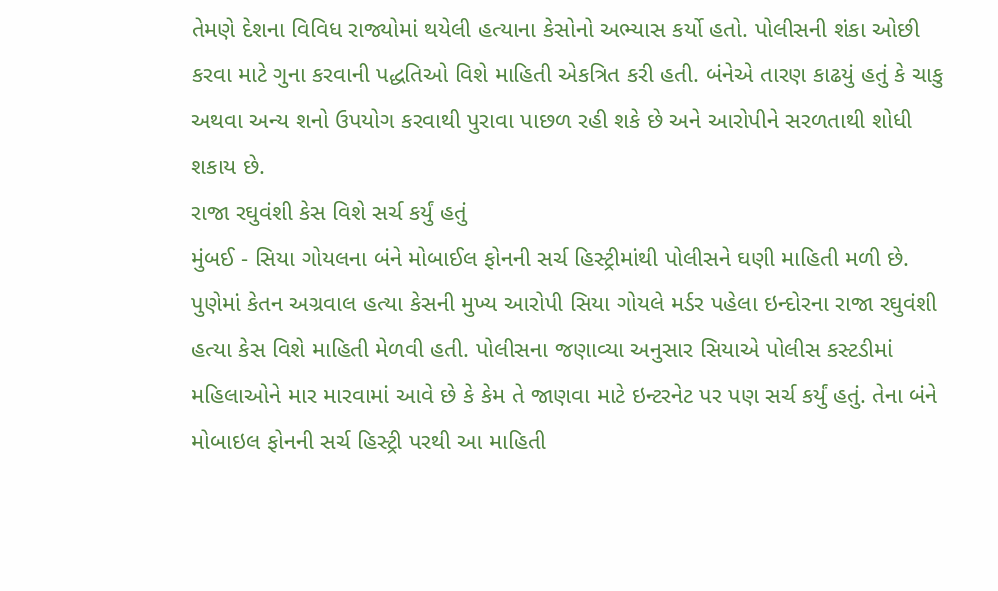તેમણે દેશના વિવિધ રાજ્યોમાં થયેલી હત્યાના કેસોનો અભ્યાસ કર્યો હતો. પોલીસની શંકા ઓછી કરવા માટે ગુના કરવાની પદ્ધતિઓ વિશે માહિતી એકત્રિત કરી હતી. બંનેએ તારણ કાઢયું હતું કે ચાકુ અથવા અન્ય શનો ઉપયોગ કરવાથી પુરાવા પાછળ રહી શકે છે અને આરોપીને સરળતાથી શોધી શકાય છે.
રાજા રઘુવંશી કેસ વિશે સર્ચ કર્યું હતું
મુંબઈ - સિયા ગોયલના બંને મોબાઈલ ફોનની સર્ચ હિસ્ટ્રીમાંથી પોલીસને ઘણી માહિતી મળી છે.
પુણેમાં કેતન અગ્રવાલ હત્યા કેસની મુખ્ય આરોપી સિયા ગોયલે મર્ડર પહેલા ઇન્દોરના રાજા રઘુવંશી હત્યા કેસ વિશે માહિતી મેળવી હતી. પોલીસના જણાવ્યા અનુસાર સિયાએ પોલીસ કસ્ટડીમાં મહિલાઓને માર મારવામાં આવે છે કે કેમ તે જાણવા માટે ઇન્ટરનેટ પર પણ સર્ચ કર્યું હતું. તેના બંને મોબાઇલ ફોનની સર્ચ હિસ્ટ્રી પરથી આ માહિતી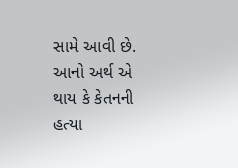સામે આવી છે. આનો અર્થ એ થાય કે કેતનની હત્યા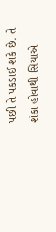પછી તે પકડાઈ શકે છે. તે શંકા હોવાથી સિયાએ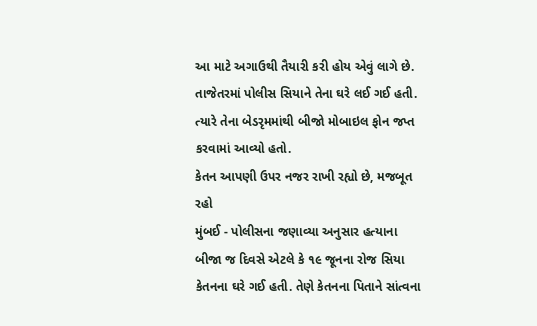આ માટે અગાઉથી તૈયારી કરી હોય એવું લાગે છે.
તાજેતરમાં પોલીસ સિયાને તેના ઘરે લઈ ગઈ હતી. ત્યારે તેના બેડરૃમમાંથી બીજો મોબાઇલ ફોન જપ્ત કરવામાં આવ્યો હતો.
કેતન આપણી ઉપર નજર રાખી રહ્યો છે, મજબૂત રહો
મુંબઈ - પોલીસના જણાવ્યા અનુસાર હત્યાના બીજા જ દિવસે એટલે કે ૧૯ જૂનના રોજ સિયા કેતનના ઘરે ગઈ હતી. તેણે કેતનના પિતાને સાંત્વના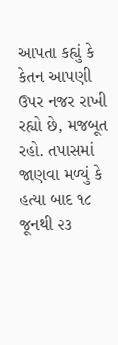આપતા કહ્યું કે કેતન આપણી ઉપર નજર રાખી રહ્યો છે, મજબૂત રહો. તપાસમાં જાણવા મળ્યું કે હત્યા બાદ ૧૮ જૂનથી ૨૩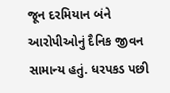જૂન દરમિયાન બંને આરોપીઓનું દૈનિક જીવન સામાન્ય હતું. ધરપકડ પછી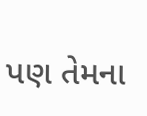પણ તેમના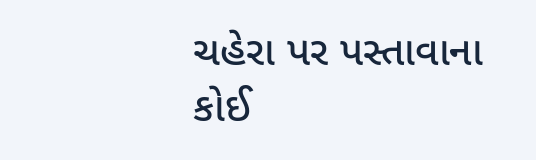ચહેરા પર પસ્તાવાના કોઈ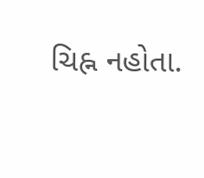ચિહ્ન નહોતા.